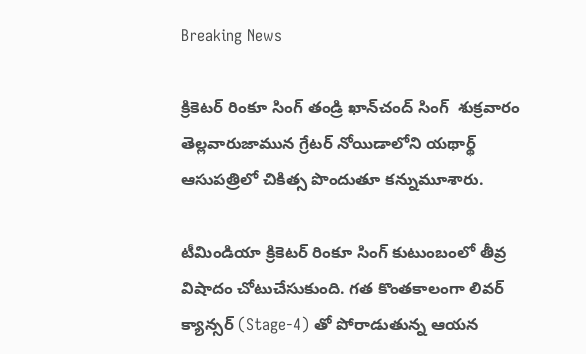Breaking News

క్రికెటర్ రింకూ సింగ్ తండ్రి ఖాన్‌చంద్ సింగ్  శుక్రవారం తెల్లవారుజామున గ్రేటర్ నోయిడాలోని యథార్థ్ ఆసుపత్రిలో చికిత్స పొందుతూ కన్నుమూశారు.

టీమిండియా క్రికెటర్ రింకూ సింగ్ కుటుంబంలో తీవ్ర విషాదం చోటుచేసుకుంది. గత కొంతకాలంగా లివర్ క్యాన్సర్ (Stage-4) తో పోరాడుతున్న ఆయన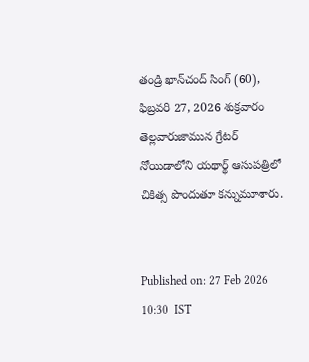తండ్రి ఖాన్‌చంద్ సింగ్ (60), ఫిబ్రవరి 27, 2026 శుక్రవారం తెల్లవారుజామున గ్రేటర్ నోయిడాలోని యథార్థ్ ఆసుపత్రిలో చికిత్స పొందుతూ కన్నుమూశారు.


Published on: 27 Feb 2026 10:30  IST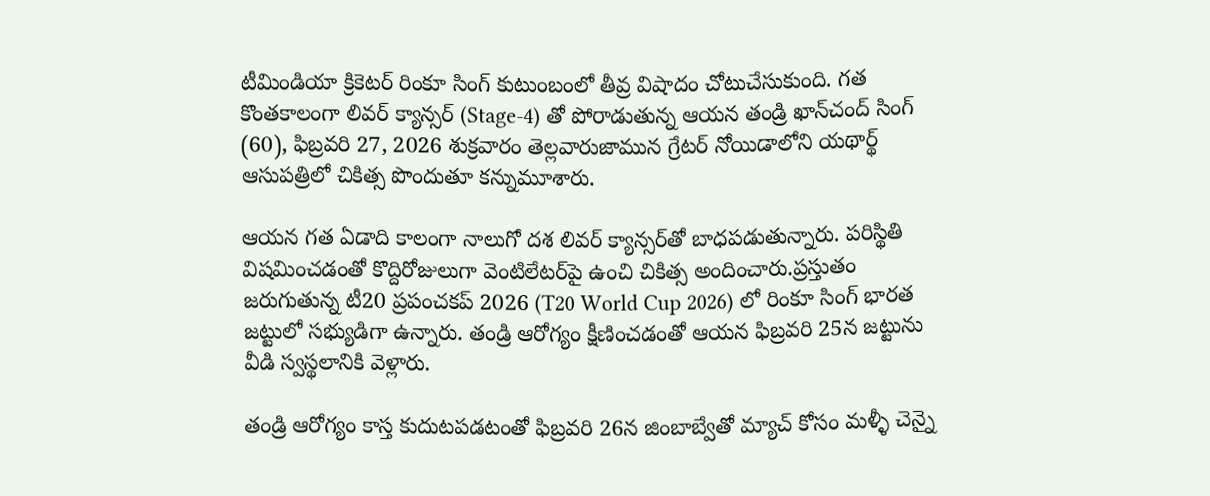టీమిండియా క్రికెటర్ రింకూ సింగ్ కుటుంబంలో తీవ్ర విషాదం చోటుచేసుకుంది. గత కొంతకాలంగా లివర్ క్యాన్సర్ (Stage-4) తో పోరాడుతున్న ఆయన తండ్రి ఖాన్‌చంద్ సింగ్ (60), ఫిబ్రవరి 27, 2026 శుక్రవారం తెల్లవారుజామున గ్రేటర్ నోయిడాలోని యథార్థ్ ఆసుపత్రిలో చికిత్స పొందుతూ కన్నుమూశారు.

ఆయన గత ఏడాది కాలంగా నాలుగో దశ లివర్ క్యాన్సర్‌తో బాధపడుతున్నారు. పరిస్థితి విషమించడంతో కొద్దిరోజులుగా వెంటిలేటర్‌పై ఉంచి చికిత్స అందించారు.ప్రస్తుతం జరుగుతున్న టీ20 ప్రపంచకప్ 2026 (T20 World Cup 2026) లో రింకూ సింగ్ భారత జట్టులో సభ్యుడిగా ఉన్నారు. తండ్రి ఆరోగ్యం క్షీణించడంతో ఆయన ఫిబ్రవరి 25న జట్టును వీడి స్వస్థలానికి వెళ్లారు.

తండ్రి ఆరోగ్యం కాస్త కుదుటపడటంతో ఫిబ్రవరి 26న జింబాబ్వేతో మ్యాచ్ కోసం మళ్ళీ చెన్నై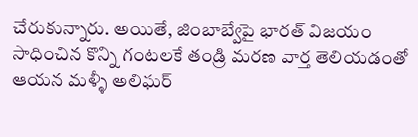చేరుకున్నారు. అయితే, జింబాబ్వేపై భారత్ విజయం సాధించిన కొన్ని గంటలకే తండ్రి మరణ వార్త తెలియడంతో ఆయన మళ్ళీ అలిఘర్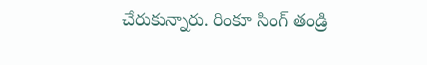చేరుకున్నారు. రింకూ సింగ్ తండ్రి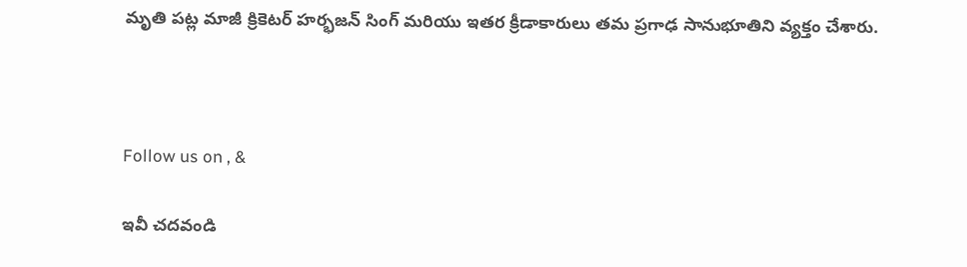మృతి పట్ల మాజీ క్రికెటర్ హర్భజన్ సింగ్ మరియు ఇతర క్రీడాకారులు తమ ప్రగాఢ సానుభూతిని వ్యక్తం చేశారు.



Follow us on , &

ఇవీ చదవండి